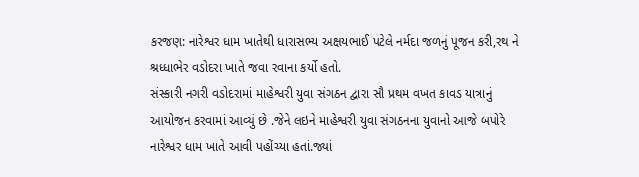કરજણ: નારેશ્વર ધામ ખાતેથી ધારાસભ્ય અક્ષયભાઈ પટેલે નર્મદા જળનું પૂજન કરી,રથ ને શ્રધ્ધાભેર વડોદરા ખાતે જવા રવાના કર્યો હતો.
સંસ્કારી નગરી વડોદરામાં માહેશ્વરી યુવા સંગઠન દ્વારા સૌ પ્રથમ વખત કાવડ યાત્રાનું આયોજન કરવામાં આવ્યું છે .જેને લઇને માહેશ્વરી યુવા સંગઠનના યુવાનો આજે બપોરે નારેશ્વર ધામ ખાતે આવી પહોંચ્યા હતાં.જ્યાં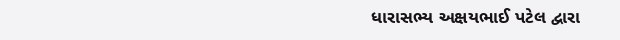ધારાસભ્ય અક્ષયભાઈ પટેલ દ્વારા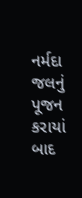નર્મદા જલનું પૂજન કરાયાં બાદ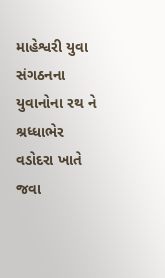માહેશ્વરી યુવા સંગઠનના યુવાનોના રથ ને શ્રધ્ધાભેર વડોદરા ખાતે જવા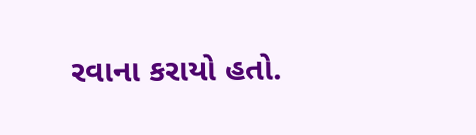રવાના કરાયો હતો.